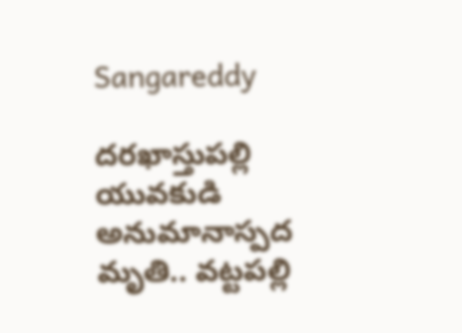Sangareddy

దరఖాస్తుపల్లి యువకుడి అనుమానాస్పద మృతి.. వట్టపల్లి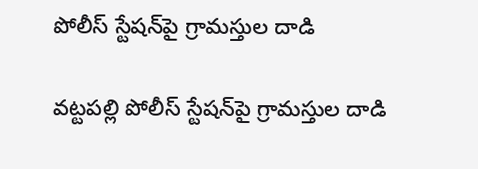పోలీస్ స్టేషన్‌పై గ్రామస్తుల దాడి

వట్టపల్లి పోలీస్ స్టేషన్‌పై గ్రామస్తుల దాడి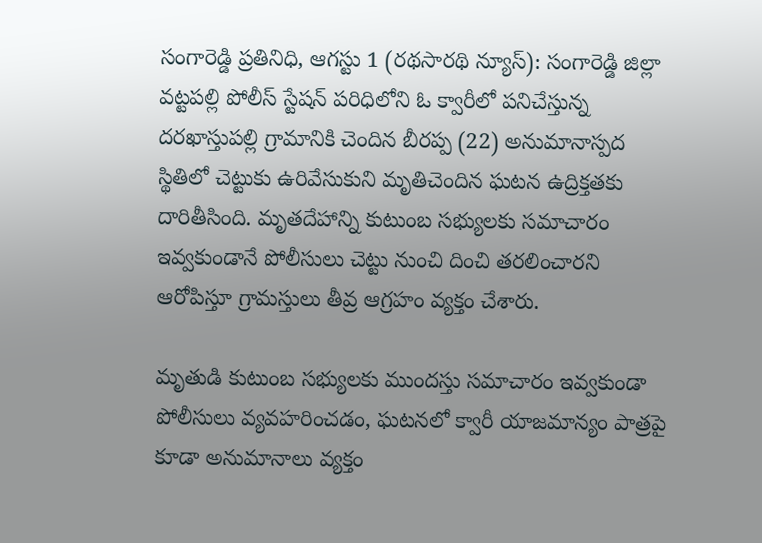సంగారెడ్డి ప్రతినిధి, ఆగస్టు 1 (రథసారథి న్యూస్): సంగారెడ్డి జిల్లా వట్టపల్లి పోలీస్ స్టేషన్ పరిధిలోని ఓ క్వారీలో పనిచేస్తున్న దరఖాస్తుపల్లి గ్రామానికి చెందిన బీరప్ప (22) అనుమానాస్పద స్థితిలో చెట్టుకు ఉరివేసుకుని మృతిచెందిన ఘటన ఉద్రిక్తతకు దారితీసింది. మృతదేహాన్ని కుటుంబ సభ్యులకు సమాచారం ఇవ్వకుండానే పోలీసులు చెట్టు నుంచి దించి తరలించారని ఆరోపిస్తూ గ్రామస్తులు తీవ్ర ఆగ్రహం వ్యక్తం చేశారు.

మృతుడి కుటుంబ సభ్యులకు ముందస్తు సమాచారం ఇవ్వకుండా పోలీసులు వ్యవహరించడం, ఘటనలో క్వారీ యాజమాన్యం పాత్రపై కూడా అనుమానాలు వ్యక్తం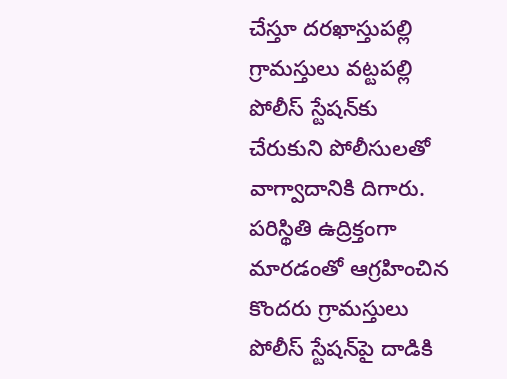చేస్తూ దరఖాస్తుపల్లి గ్రామస్తులు వట్టపల్లి పోలీస్ స్టేషన్‌కు చేరుకుని పోలీసులతో వాగ్వాదానికి దిగారు. పరిస్థితి ఉద్రిక్తంగా మారడంతో ఆగ్రహించిన కొందరు గ్రామస్తులు పోలీస్ స్టేషన్‌పై దాడికి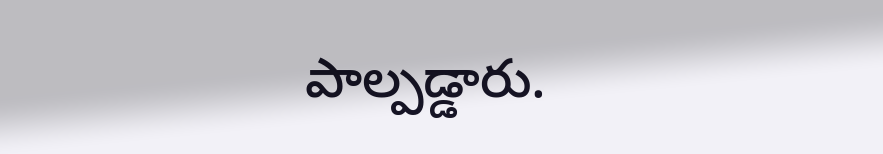పాల్పడ్డారు.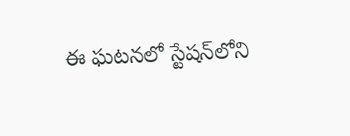ఈ ఘటనలో స్టేషన్‌లోని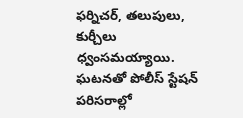ఫర్నిచర్, తలుపులు, కుర్చీలు ధ్వంసమయ్యాయి. ఘటనతో పోలీస్ స్టేషన్ పరిసరాల్లో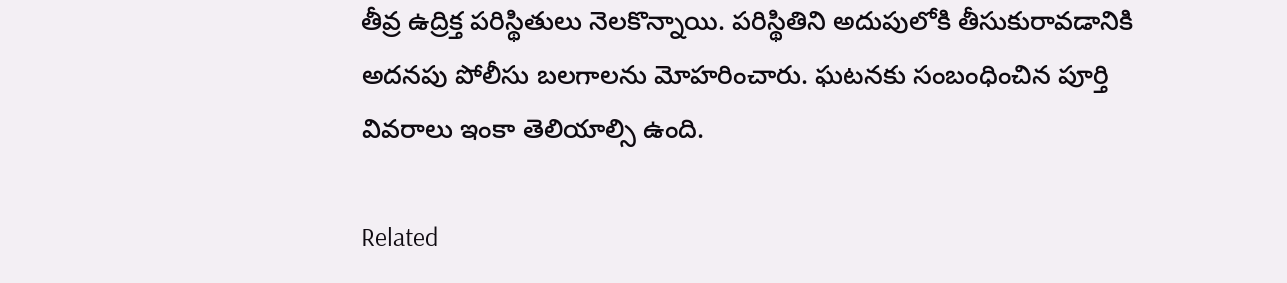తీవ్ర ఉద్రిక్త పరిస్థితులు నెలకొన్నాయి. పరిస్థితిని అదుపులోకి తీసుకురావడానికి అదనపు పోలీసు బలగాలను మోహరించారు. ఘటనకు సంబంధించిన పూర్తి వివరాలు ఇంకా తెలియాల్సి ఉంది.

Related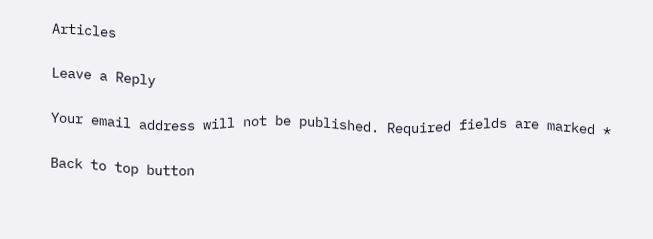Articles

Leave a Reply

Your email address will not be published. Required fields are marked *

Back to top button